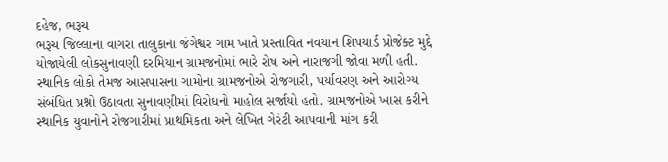દહેજ, ભરૂચ
ભરૂચ જિલ્લાના વાગરા તાલુકાના જંગેશ્વર ગામ ખાતે પ્રસ્તાવિત નવયાન શિપયાર્ડ પ્રોજેક્ટ મુદ્દે યોજાયેલી લોકસુનાવણી દરમિયાન ગ્રામજનોમાં ભારે રોષ અને નારાજગી જોવા મળી હતી. સ્થાનિક લોકો તેમજ આસપાસના ગામોના ગ્રામજનોએ રોજગારી, પર્યાવરણ અને આરોગ્ય સંબંધિત પ્રશ્નો ઉઠાવતા સુનાવણીમાં વિરોધનો માહોલ સર્જાયો હતો. ગ્રામજનોએ ખાસ કરીને સ્થાનિક યુવાનોને રોજગારીમાં પ્રાથમિકતા અને લેખિત ગેરંટી આપવાની માંગ કરી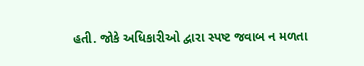હતી. જોકે અધિકારીઓ દ્વારા સ્પષ્ટ જવાબ ન મળતા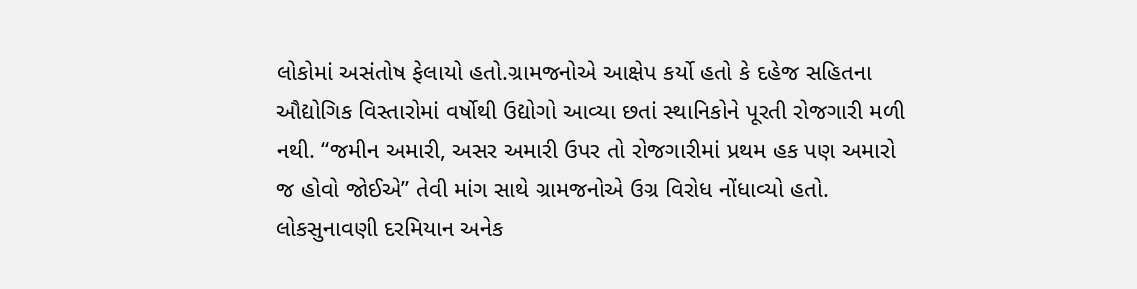લોકોમાં અસંતોષ ફેલાયો હતો.ગ્રામજનોએ આક્ષેપ કર્યો હતો કે દહેજ સહિતના ઔદ્યોગિક વિસ્તારોમાં વર્ષોથી ઉદ્યોગો આવ્યા છતાં સ્થાનિકોને પૂરતી રોજગારી મળી નથી. “જમીન અમારી, અસર અમારી ઉપર તો રોજગારીમાં પ્રથમ હક પણ અમારો જ હોવો જોઈએ” તેવી માંગ સાથે ગ્રામજનોએ ઉગ્ર વિરોધ નોંધાવ્યો હતો. લોકસુનાવણી દરમિયાન અનેક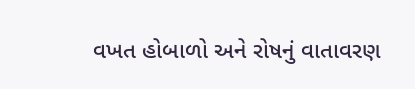વખત હોબાળો અને રોષનું વાતાવરણ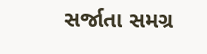સર્જાતા સમગ્ર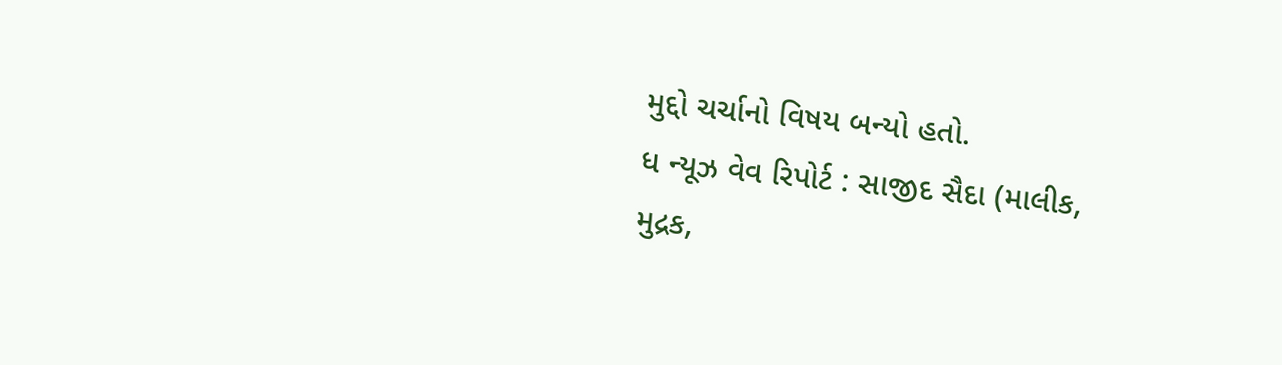મુદ્દો ચર્ચાનો વિષય બન્યો હતો.
ધ ન્યૂઝ વેવ રિપોર્ટ : સાજીદ સૈદા (માલીક, મુદ્રક,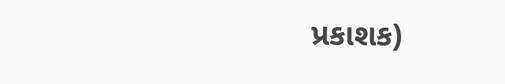પ્રકાશક)